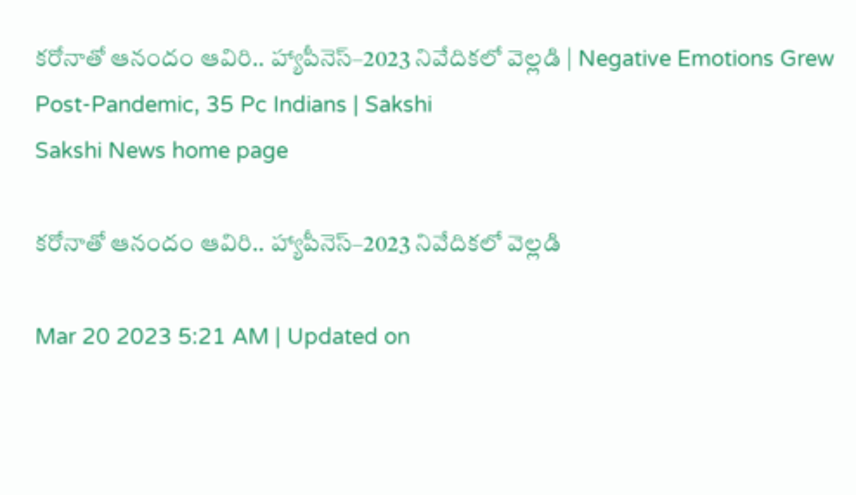కరోనాతో ఆనందం ఆవిరి.. హ్యాపీనెస్‌–2023 నివేదికలో వెల్లడి | Negative Emotions Grew Post-Pandemic, 35 Pc Indians | Sakshi
Sakshi News home page

కరోనాతో ఆనందం ఆవిరి.. హ్యాపీనెస్‌–2023 నివేదికలో వెల్లడి

Mar 20 2023 5:21 AM | Updated on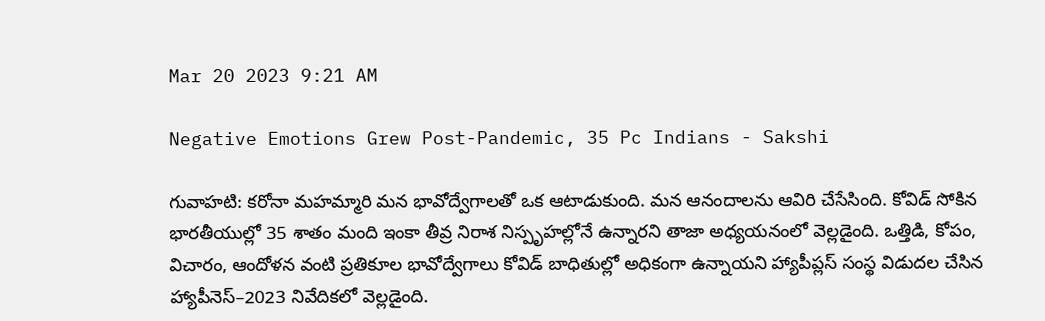Mar 20 2023 9:21 AM

Negative Emotions Grew Post-Pandemic, 35 Pc Indians - Sakshi

గువాహటి: కరోనా మహమ్మారి మన భావోద్వేగాలతో ఒక ఆటాడుకుంది. మన ఆనందాలను ఆవిరి చేసేసింది. కోవిడ్‌ సోకిన భారతీయుల్లో 35 శాతం మంది ఇంకా తీవ్ర నిరాశ నిస్పృహల్లోనే ఉన్నారని తాజా అధ్యయనంలో వెల్లడైంది. ఒత్తిడి, కోపం, విచారం, ఆందోళన వంటి ప్రతికూల భావోద్వేగాలు కోవిడ్‌ బాధితుల్లో అధికంగా ఉన్నాయని హ్యాపీప్లస్‌ సంస్థ విడుదల చేసిన హ్యాపీనెస్‌–2023 నివేదికలో వెల్లడైంది.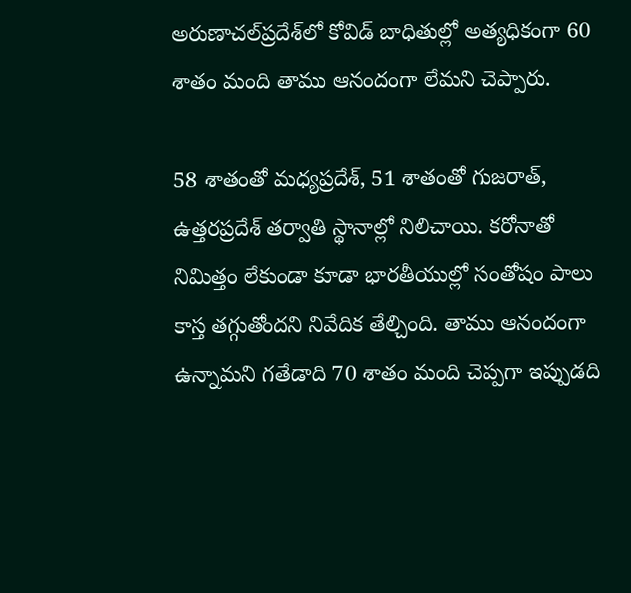అరుణాచల్‌ప్రదేశ్‌లో కోవిడ్‌ బాధితుల్లో అత్యధికంగా 60 శాతం మంది తాము ఆనందంగా లేమని చెప్పారు.

58 శాతంతో మధ్యప్రదేశ్, 51 శాతంతో గుజరాత్, ఉత్తరప్రదేశ్‌ తర్వాతి స్థానాల్లో నిలిచాయి. కరోనాతో నిమిత్తం లేకుండా కూడా భారతీయుల్లో సంతోషం పాలు కాస్త తగ్గుతోందని నివేదిక తేల్చింది. తాము ఆనందంగా ఉన్నామని గతేడాది 70 శాతం మంది చెప్పగా ఇప్పుడది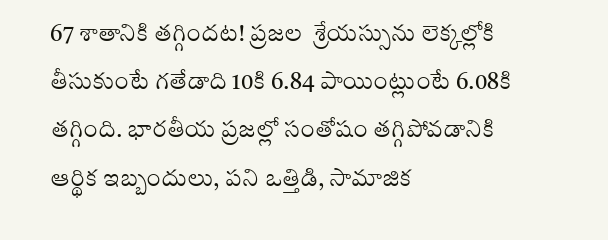67 శాతానికి తగ్గిందట! ప్రజల  శ్రేయస్సును లెక్కల్లోకి తీసుకుంటే గతేడాది 10కి 6.84 పాయింట్లుంటే 6.08కి తగ్గింది. భారతీయ ప్రజల్లో సంతోషం తగ్గిపోవడానికి ఆర్థిక ఇబ్బందులు, పని ఒత్తిడి, సామాజిక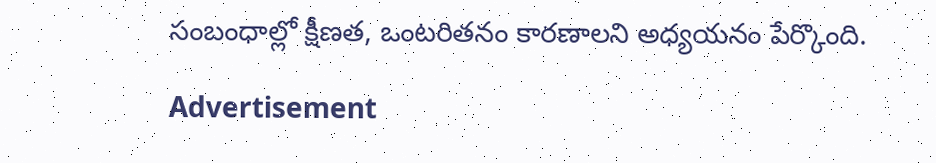సంబంధాల్లో క్షీణత, ఒంటరితనం కారణాలని అధ్యయనం పేర్కొంది.

Advertisement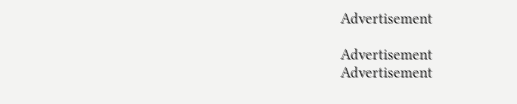Advertisement

Advertisement
Advertisement